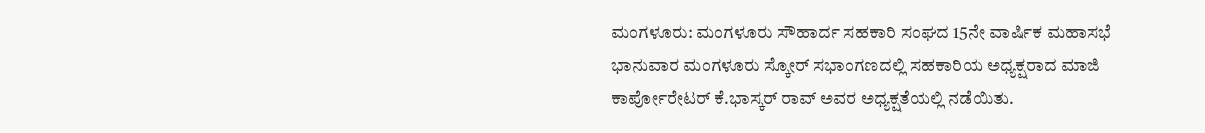ಮಂಗಳೂರು: ಮಂಗಳೂರು ಸೌಹಾರ್ದ ಸಹಕಾರಿ ಸಂಘದ 15ನೇ ವಾರ್ಷಿಕ ಮಹಾಸಭೆ ಭಾನುವಾರ ಮಂಗಳೂರು ಸ್ಕೋರ್ ಸಭಾಂಗಣದಲ್ಲಿ ಸಹಕಾರಿಯ ಅಧ್ಯಕ್ಷರಾದ ಮಾಜಿ ಕಾರ್ಪೋರೇಟರ್ ಕೆ.ಭಾಸ್ಕರ್ ರಾವ್ ಅವರ ಅಧ್ಯಕ್ಷತೆಯಲ್ಲಿ ನಡೆಯಿತು.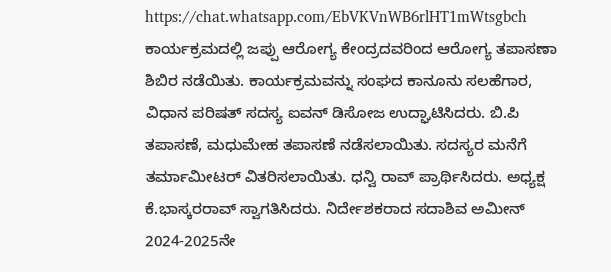https://chat.whatsapp.com/EbVKVnWB6rlHT1mWtsgbch
ಕಾರ್ಯಕ್ರಮದಲ್ಲಿ ಜಪ್ಪು ಆರೋಗ್ಯ ಕೇಂದ್ರದವರಿಂದ ಆರೋಗ್ಯ ತಪಾಸಣಾ ಶಿಬಿರ ನಡೆಯಿತು. ಕಾರ್ಯಕ್ರಮವನ್ನು ಸಂಘದ ಕಾನೂನು ಸಲಹೆಗಾರ, ವಿಧಾನ ಪರಿಷತ್ ಸದಸ್ಯ ಐವನ್ ಡಿಸೋಜ ಉದ್ಘಾಟಿಸಿದರು. ಬಿ.ಪಿ ತಪಾಸಣೆ, ಮಧುಮೇಹ ತಪಾಸಣೆ ನಡೆಸಲಾಯಿತು. ಸದಸ್ಯರ ಮನೆಗೆ ತರ್ಮಾಮೀಟರ್ ವಿತರಿಸಲಾಯಿತು. ಧನ್ವಿ ರಾವ್ ಪ್ರಾರ್ಥಿಸಿದರು. ಅಧ್ಯಕ್ಷ ಕೆ.ಭಾಸ್ಕರರಾವ್ ಸ್ವಾಗತಿಸಿದರು. ನಿರ್ದೇಶಕರಾದ ಸದಾಶಿವ ಅಮೀನ್ 2024-2025ನೇ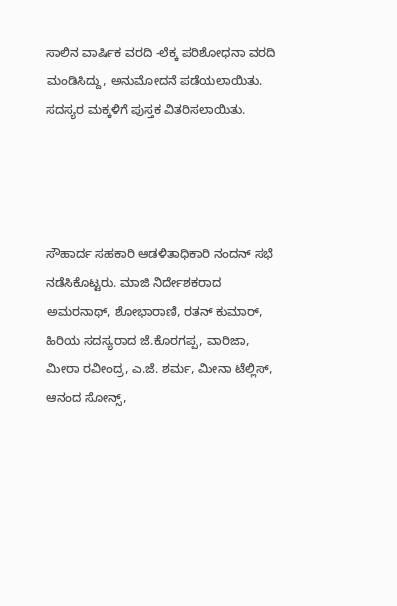ಸಾಲಿನ ವಾರ್ಷಿಕ ವರದಿ -ಲೆಕ್ಕ ಪರಿಶೋಧನಾ ವರದಿ ಮಂಡಿಸಿದ್ದು, ಅನುಮೋದನೆ ಪಡೆಯಲಾಯಿತು. ಸದಸ್ಯರ ಮಕ್ಕಳಿಗೆ ಪುಸ್ತಕ ವಿತರಿಸಲಾಯಿತು.




ಸೌಹಾರ್ದ ಸಹಕಾರಿ ಆಡಳಿತಾಧಿಕಾರಿ ನಂದನ್ ಸಭೆ ನಡೆಸಿಕೊಟ್ಟರು. ಮಾಜಿ ನಿರ್ದೇಶಕರಾದ ಅಮರನಾಥ್, ಶೋಭಾರಾಣಿ, ರತನ್ ಕುಮಾರ್, ಹಿರಿಯ ಸದಸ್ಯರಾದ ಜೆ.ಕೊರಗಪ್ಪ, ವಾರಿಜಾ, ಮೀರಾ ರವೀಂದ್ರ, ಎ.ಜೆ. ಶರ್ಮ, ಮೀನಾ ಟೆಲ್ಲಿಸ್, ಆನಂದ ಸೋನ್ಸ್,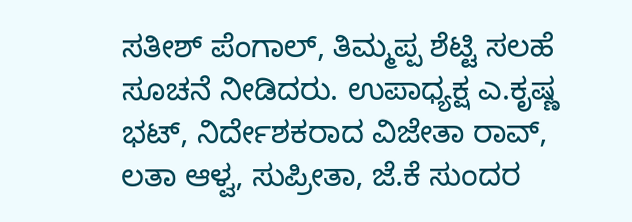ಸತೀಶ್ ಪೆಂಗಾಲ್, ತಿಮ್ಮಪ್ಪ ಶೆಟ್ಟಿ ಸಲಹೆ ಸೂಚನೆ ನೀಡಿದರು. ಉಪಾಧ್ಯಕ್ಷ ಎ.ಕೃಷ್ಣ ಭಟ್, ನಿರ್ದೇಶಕರಾದ ವಿಜೇತಾ ರಾವ್, ಲತಾ ಆಳ್ವ, ಸುಪ್ರೀತಾ, ಜೆ.ಕೆ ಸುಂದರ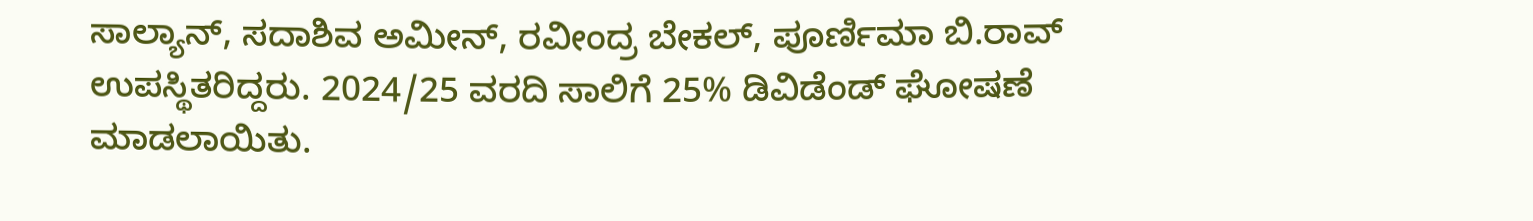ಸಾಲ್ಯಾನ್, ಸದಾಶಿವ ಅಮೀನ್, ರವೀಂದ್ರ ಬೇಕಲ್, ಪೂರ್ಣಿಮಾ ಬಿ.ರಾವ್ ಉಪಸ್ಥಿತರಿದ್ದರು. 2024/25 ವರದಿ ಸಾಲಿಗೆ 25% ಡಿವಿಡೆಂಡ್ ಘೋಷಣೆ ಮಾಡಲಾಯಿತು.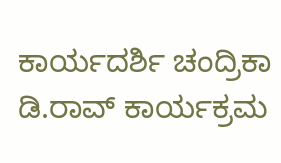ಕಾರ್ಯದರ್ಶಿ ಚಂದ್ರಿಕಾ ಡಿ.ರಾವ್ ಕಾರ್ಯಕ್ರಮ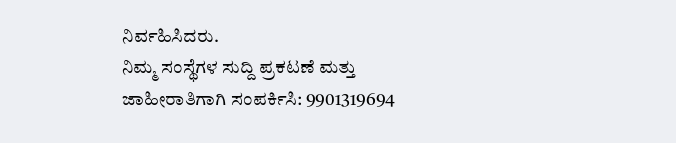ನಿರ್ವಹಿಸಿದರು.
ನಿಮ್ಮ ಸಂಸ್ಥೆಗಳ ಸುದ್ದಿ ಪ್ರಕಟಣೆ ಮತ್ತು ಜಾಹೀರಾತಿಗಾಗಿ ಸಂಪರ್ಕಿಸಿ: 9901319694